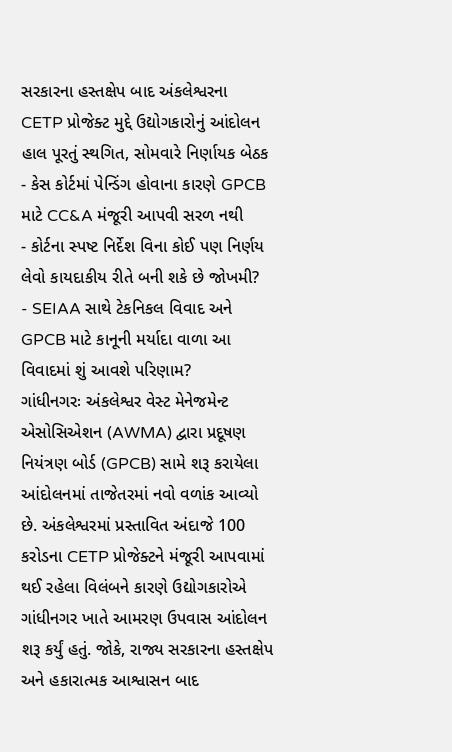સરકારના હસ્તક્ષેપ બાદ અંકલેશ્વરના CETP પ્રોજેક્ટ મુદ્દે ઉદ્યોગકારોનું આંદોલન હાલ પૂરતું સ્થગિત, સોમવારે નિર્ણાયક બેઠક
- કેસ કોર્ટમાં પેન્ડિંગ હોવાના કારણે GPCB માટે CC&A મંજૂરી આપવી સરળ નથી
- કોર્ટના સ્પષ્ટ નિર્દેશ વિના કોઈ પણ નિર્ણય લેવો કાયદાકીય રીતે બની શકે છે જોખમી?
- SEIAA સાથે ટેકનિકલ વિવાદ અને GPCB માટે કાનૂની મર્યાદા વાળા આ વિવાદમાં શું આવશે પરિણામ?
ગાંધીનગરઃ અંકલેશ્વર વેસ્ટ મેનેજમેન્ટ એસોસિએશન (AWMA) દ્વારા પ્રદૂષણ નિયંત્રણ બોર્ડ (GPCB) સામે શરૂ કરાયેલા આંદોલનમાં તાજેતરમાં નવો વળાંક આવ્યો છે. અંકલેશ્વરમાં પ્રસ્તાવિત અંદાજે 100 કરોડના CETP પ્રોજેક્ટને મંજૂરી આપવામાં થઈ રહેલા વિલંબને કારણે ઉદ્યોગકારોએ ગાંધીનગર ખાતે આમરણ ઉપવાસ આંદોલન શરૂ કર્યું હતું. જોકે, રાજ્ય સરકારના હસ્તક્ષેપ અને હકારાત્મક આશ્વાસન બાદ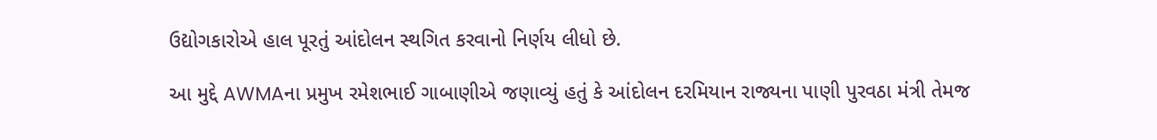ઉદ્યોગકારોએ હાલ પૂરતું આંદોલન સ્થગિત કરવાનો નિર્ણય લીધો છે.

આ મુદ્દે AWMAના પ્રમુખ રમેશભાઈ ગાબાણીએ જણાવ્યું હતું કે આંદોલન દરમિયાન રાજ્યના પાણી પુરવઠા મંત્રી તેમજ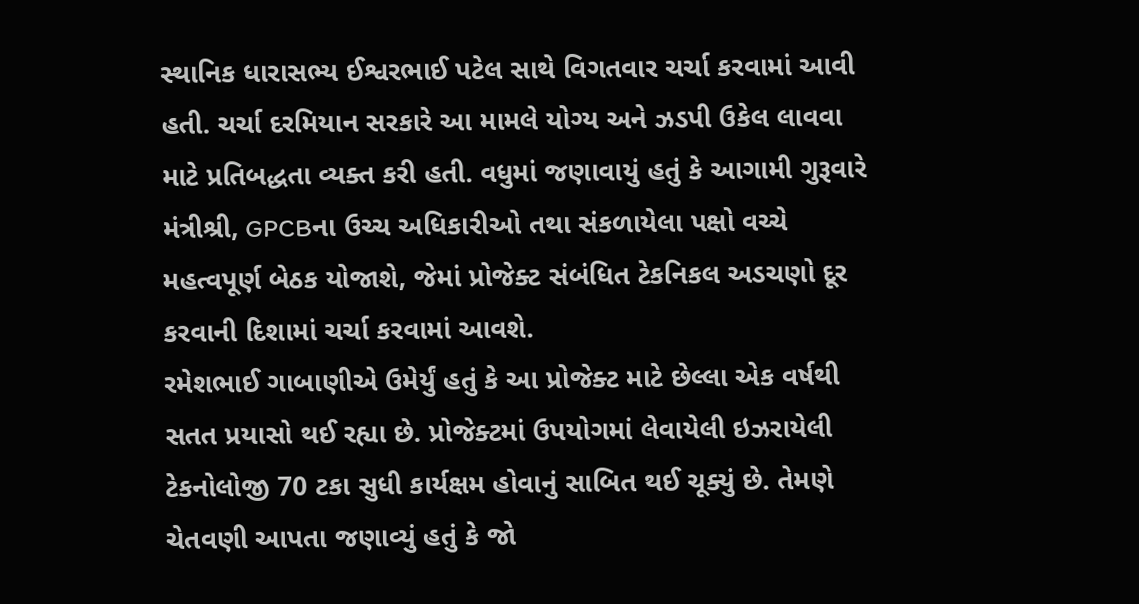સ્થાનિક ધારાસભ્ય ઈશ્વરભાઈ પટેલ સાથે વિગતવાર ચર્ચા કરવામાં આવી હતી. ચર્ચા દરમિયાન સરકારે આ મામલે યોગ્ય અને ઝડપી ઉકેલ લાવવા માટે પ્રતિબદ્ધતા વ્યક્ત કરી હતી. વધુમાં જણાવાયું હતું કે આગામી ગુરૂવારે મંત્રીશ્રી, GPCBના ઉચ્ચ અધિકારીઓ તથા સંકળાયેલા પક્ષો વચ્ચે મહત્વપૂર્ણ બેઠક યોજાશે, જેમાં પ્રોજેક્ટ સંબંધિત ટેકનિકલ અડચણો દૂર કરવાની દિશામાં ચર્ચા કરવામાં આવશે.
રમેશભાઈ ગાબાણીએ ઉમેર્યું હતું કે આ પ્રોજેક્ટ માટે છેલ્લા એક વર્ષથી સતત પ્રયાસો થઈ રહ્યા છે. પ્રોજેક્ટમાં ઉપયોગમાં લેવાયેલી ઇઝરાયેલી ટેકનોલોજી 70 ટકા સુધી કાર્યક્ષમ હોવાનું સાબિત થઈ ચૂક્યું છે. તેમણે ચેતવણી આપતા જણાવ્યું હતું કે જો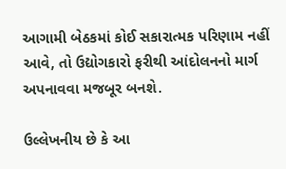આગામી બેઠકમાં કોઈ સકારાત્મક પરિણામ નહીં આવે, તો ઉદ્યોગકારો ફરીથી આંદોલનનો માર્ગ અપનાવવા મજબૂર બનશે.

ઉલ્લેખનીય છે કે આ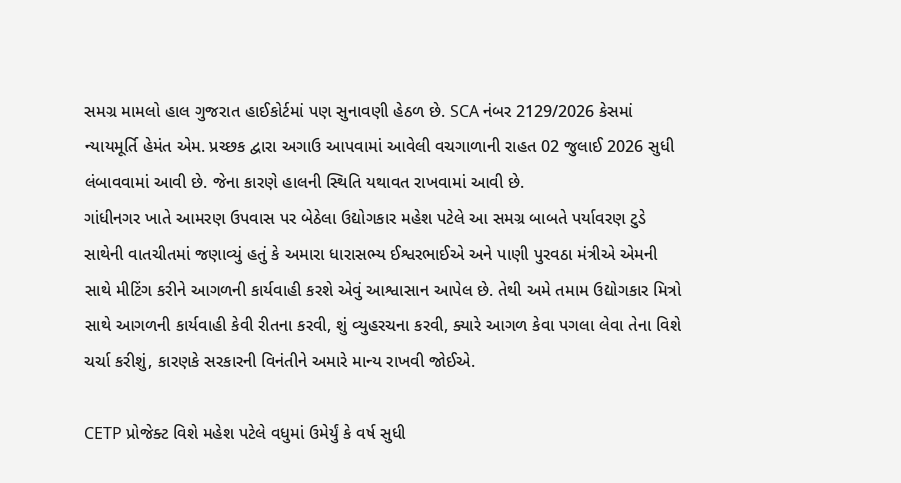સમગ્ર મામલો હાલ ગુજરાત હાઈકોર્ટમાં પણ સુનાવણી હેઠળ છે. SCA નંબર 2129/2026 કેસમાં ન્યાયમૂર્તિ હેમંત એમ. પ્રચ્છક દ્વારા અગાઉ આપવામાં આવેલી વચગાળાની રાહત 02 જુલાઈ 2026 સુધી લંબાવવામાં આવી છે. જેના કારણે હાલની સ્થિતિ યથાવત રાખવામાં આવી છે.
ગાંધીનગર ખાતે આમરણ ઉપવાસ પર બેઠેલા ઉદ્યોગકાર મહેશ પટેલે આ સમગ્ર બાબતે પર્યાવરણ ટુડે સાથેની વાતચીતમાં જણાવ્યું હતું કે અમારા ધારાસભ્ય ઈશ્વરભાઈએ અને પાણી પુરવઠા મંત્રીએ એમની સાથે મીટિંગ કરીને આગળની કાર્યવાહી કરશે એવું આશ્વાસાન આપેલ છે. તેથી અમે તમામ ઉદ્યોગકાર મિત્રો સાથે આગળની કાર્યવાહી કેવી રીતના કરવી, શું વ્યુહરચના કરવી, ક્યારે આગળ કેવા પગલા લેવા તેના વિશે ચર્ચા કરીશું, કારણકે સરકારની વિનંતીને અમારે માન્ય રાખવી જોઈએ.

CETP પ્રોજેક્ટ વિશે મહેશ પટેલે વધુમાં ઉમેર્યું કે વર્ષ સુધી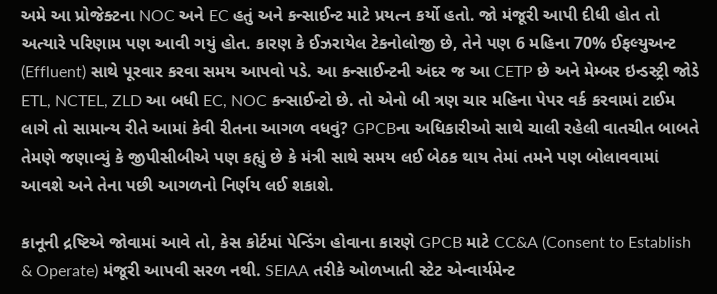અમે આ પ્રોજેક્ટના NOC અને EC હતું અને કન્સાઈન્ટ માટે પ્રયત્ન કર્યો હતો. જો મંજૂરી આપી દીધી હોત તો અત્યારે પરિણામ પણ આવી ગયું હોત. કારણ કે ઈઝરાયેલ ટેકનોલોજી છે, તેને પણ 6 મહિના 70% ઈફલ્યુઅન્ટ (Effluent) સાથે પૂરવાર કરવા સમય આપવો પડે. આ કન્સાઈન્ટની અંદર જ આ CETP છે અને મેમ્બર ઇન્ડસ્ટ્રી જોડે ETL, NCTEL, ZLD આ બધી EC, NOC કન્સાઈન્ટો છે. તો એનો બી ત્રણ ચાર મહિના પેપર વર્ક કરવામાં ટાઈમ લાગે તો સામાન્ય રીતે આમાં કેવી રીતના આગળ વધવું? GPCBના અધિકારીઓ સાથે ચાલી રહેલી વાતચીત બાબતે તેમણે જણાવ્યું કે જીપીસીબીએ પણ કહ્યું છે કે મંત્રી સાથે સમય લઈ બેઠક થાય તેમાં તમને પણ બોલાવવામાં આવશે અને તેના પછી આગળનો નિર્ણય લઈ શકાશે.

કાનૂની દ્રષ્ટિએ જોવામાં આવે તો, કેસ કોર્ટમાં પેન્ડિંગ હોવાના કારણે GPCB માટે CC&A (Consent to Establish & Operate) મંજૂરી આપવી સરળ નથી. SEIAA તરીકે ઓળખાતી સ્ટેટ એન્વાર્યમેન્ટ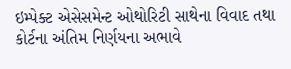ઇમ્પેક્ટ એસેસમેન્ટ ઓથોરિટી સાથેના વિવાદ તથા કોર્ટના અંતિમ નિર્ણયના અભાવે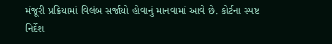મંજૂરી પ્રક્રિયામાં વિલંબ સર્જાયો હોવાનું માનવામાં આવે છે. કોર્ટના સ્પષ્ટ નિર્દેશ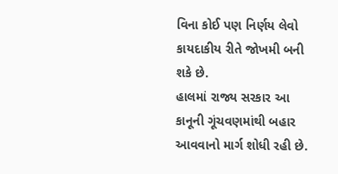વિના કોઈ પણ નિર્ણય લેવો કાયદાકીય રીતે જોખમી બની શકે છે.
હાલમાં રાજ્ય સરકાર આ કાનૂની ગૂંચવણમાંથી બહાર આવવાનો માર્ગ શોધી રહી છે.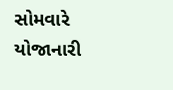સોમવારે યોજાનારી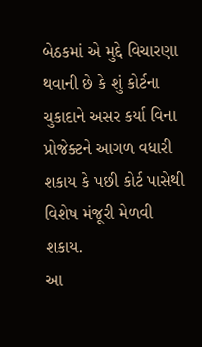બેઠકમાં એ મુદ્દે વિચારણા થવાની છે કે શું કોર્ટના ચુકાદાને અસર કર્યા વિના પ્રોજેક્ટને આગળ વધારી શકાય કે પછી કોર્ટ પાસેથી વિશેષ મંજૂરી મેળવી શકાય.
આ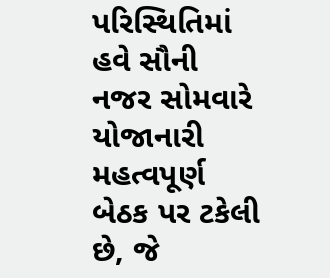પરિસ્થિતિમાં હવે સૌની નજર સોમવારે યોજાનારી મહત્વપૂર્ણ બેઠક પર ટકેલી છે, જે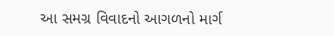આ સમગ્ર વિવાદનો આગળનો માર્ગ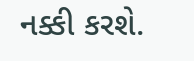નક્કી કરશે.